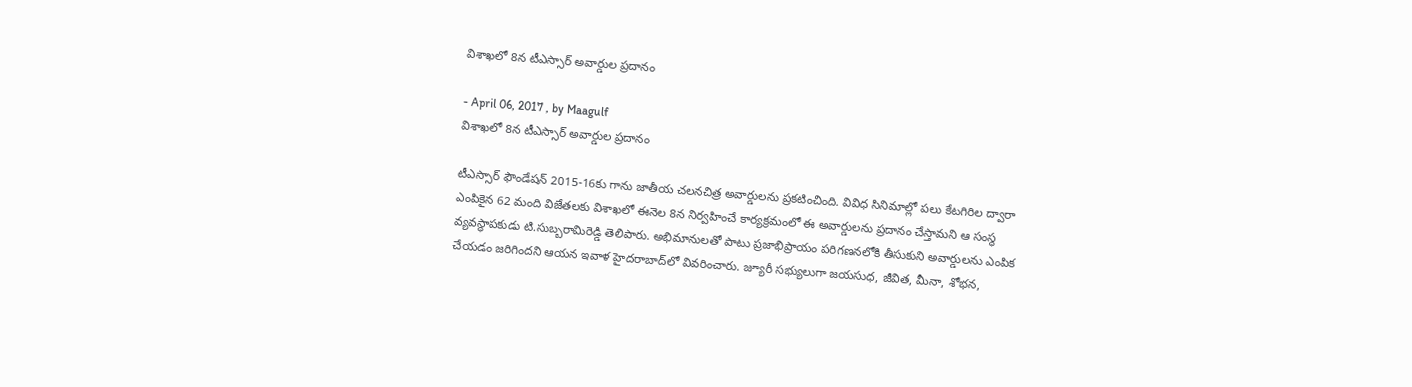విశాఖలో 8న టీఎస్సార్‌ అవార్డుల ప్రదానం

- April 06, 2017 , by Maagulf
విశాఖలో 8న టీఎస్సార్‌ అవార్డుల ప్రదానం

టీఎస్సార్‌ ఫౌండేషన్‌ 2015-16కు గాను జాతీయ చలనచిత్ర అవార్డులను ప్రకటించింది. వివిధ సినిమాల్లో పలు కేటగిరిల ద్వారా ఎంపికైన 62 మంది విజేతలకు విశాఖలో ఈనెల 8న నిర్వహించే కార్యక్రమంలో ఈ అవార్డులను ప్రదానం చేస్తామని ఆ సంస్థ వ్యవస్థాపకుడు టి.సుబ్బరామిరెడ్డి తెలిపారు. అభిమానులతో పాటు ప్రజాభిప్రాయం పరిగణనలోకి తీసుకుని అవార్డులను ఎంపిక చేయడం జరిగిందని ఆయన ఇవాళ హైదరాబాద్‌లో వివరించారు. జ్యూరీ సభ్యులుగా జయసుధ, జీవిత, మీనా, శోభన,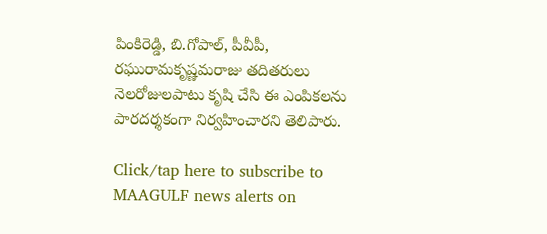పింకిరెడ్డి, బి.గోపాల్‌, పీవీపీ, రఘురామకృష్ణమరాజు తదితరులు నెలరోజులపాటు కృషి చేసి ఈ ఎంపికలను పారదర్శకంగా నిర్వహించారని తెలిపారు.

Click/tap here to subscribe to MAAGULF news alerts on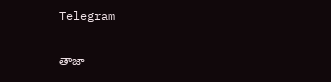Telegram

తాజా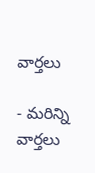వార్తలు

- మరిన్ని వార్తలు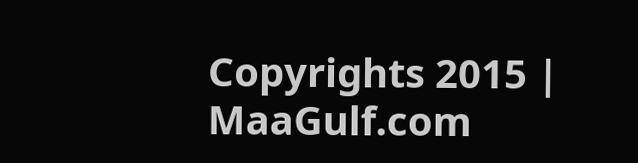Copyrights 2015 | MaaGulf.com